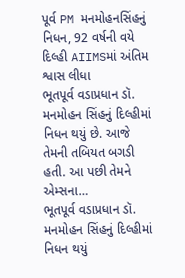પૂર્વ PM મનમોહનસિંહનું નિધન, 92 વર્ષની વયે દિલ્હી AIIMSમાં અંતિમ શ્વાસ લીધા
ભૂતપૂર્વ વડાપ્રધાન ડૉ. મનમોહન સિંહનું દિલ્હીમાં નિધન થયું છે. આજે તેમની તબિયત બગડી હતી. આ પછી તેમને એમ્સના…
ભૂતપૂર્વ વડાપ્રધાન ડૉ. મનમોહન સિંહનું દિલ્હીમાં નિધન થયું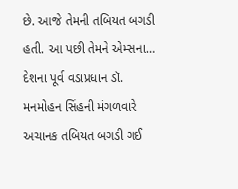છે. આજે તેમની તબિયત બગડી હતી. આ પછી તેમને એમ્સના…
દેશના પૂર્વ વડાપ્રધાન ડૉ. મનમોહન સિંહની મંગળવારે અચાનક તબિયત બગડી ગઈ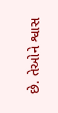છે. તેઓને શ્વાસ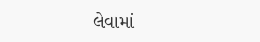લેવામાં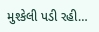મુશ્કેલી પડી રહી…